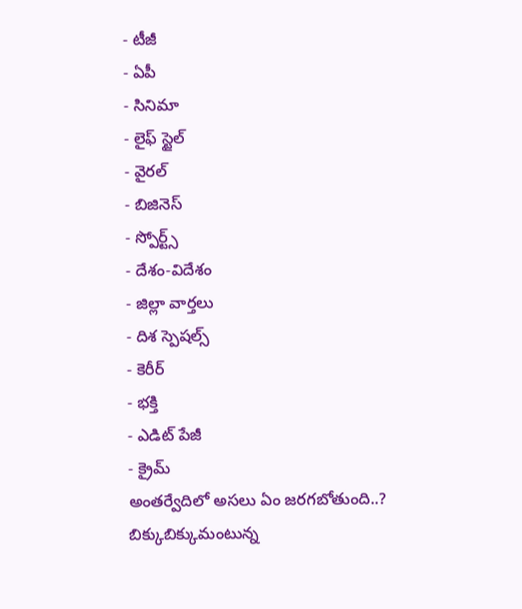- టీజీ
- ఏపీ
- సినిమా
- లైఫ్ స్టైల్
- వైరల్
- బిజినెస్
- స్పోర్ట్స్
- దేశం-విదేశం
- జిల్లా వార్తలు
- దిశ స్పెషల్స్
- కెరీర్
- భక్తి
- ఎడిట్ పేజీ
- క్రైమ్
అంతర్వేదిలో అసలు ఏం జరగబోతుంది..? బిక్కుబిక్కుమంటున్న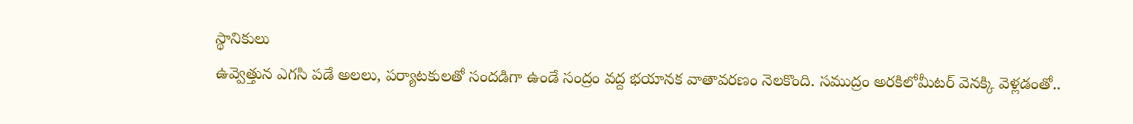స్థానికులు
ఉవ్వెత్తున ఎగసి పడే అలలు, పర్యాటకులతో సందడిగా ఉండే సంద్రం వద్ద భయానక వాతావరణం నెలకొంది. సముద్రం అరకిలోమీటర్ వెనక్కి వెళ్లడంతో..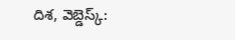దిశ, వెబ్డెస్క్: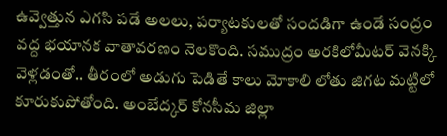ఉవ్వెత్తున ఎగసి పడే అలలు, పర్యాటకులతో సందడిగా ఉండే సంద్రం వద్ద భయానక వాతావరణం నెలకొంది. సముద్రం అరకిలోమీటర్ వెనక్కి వెళ్లడంతో.. తీరంలో అడుగు పెడితే కాలు మోకాలి లోతు జిగట మట్టిలో కూరుకుపోతోంది. అంబేద్కర్ కోనసీమ జిల్లా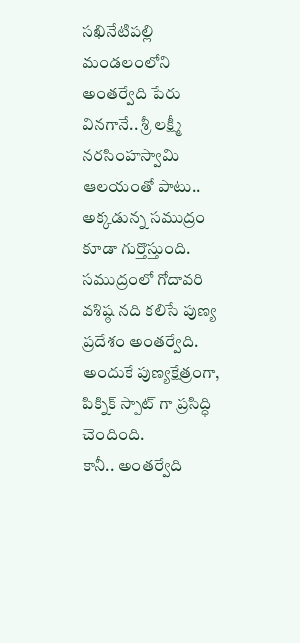సఖినేటిపల్లి మండలంలోని అంతర్వేది పేరు వినగానే.. శ్రీ లక్ష్మీ నరసింహస్వామి ఆలయంతో పాటు.. అక్కడున్న సముద్రం కూడా గుర్తొస్తుంది. సముద్రంలో గోదావరి వశిష్ఠ నది కలిసే పుణ్య ప్రదేశం అంతర్వేది. అందుకే పుణ్యక్షేత్రంగా, పిక్నిక్ స్పాట్ గా ప్రసిద్ధి చెందింది.
కానీ.. అంతర్వేది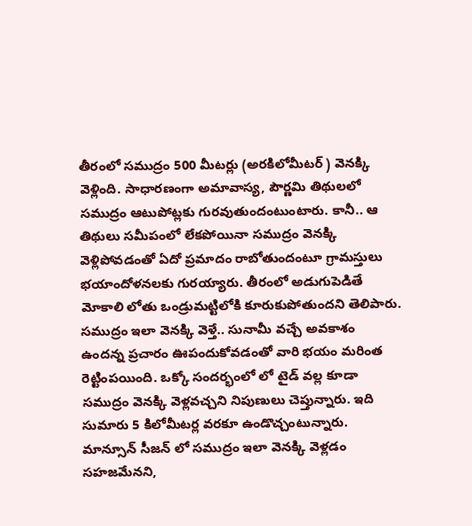తీరంలో సముద్రం 500 మీటర్లు (అరకిలోమీటర్ ) వెనక్కి వెళ్లింది. సాధారణంగా అమావాస్య, పౌర్ణమి తిథులలో సముద్రం ఆటుపోట్లకు గురవుతుందంటుంటారు. కానీ.. ఆ తిథులు సమీపంలో లేకపోయినా సముద్రం వెనక్కి వెళ్లిపోవడంతో ఏదో ప్రమాదం రాబోతుందంటూ గ్రామస్తులు భయాందోళనలకు గురయ్యారు. తీరంలో అడుగుపెడితే మోకాలి లోతు ఒండ్రుమట్టిలోకి కూరుకుపోతుందని తెలిపారు. సముద్రం ఇలా వెనక్కి వెళ్తే.. సునామీ వచ్చే అవకాశం ఉందన్న ప్రచారం ఊపందుకోవడంతో వారి భయం మరింత రెట్టింపయింది. ఒక్కో సందర్భంలో లో టైడ్ వల్ల కూడా సముద్రం వెనక్కి వెళ్లవచ్చని నిపుణులు చెప్తున్నారు. ఇది సుమారు 5 కిలోమీటర్ల వరకూ ఉండొచ్చంటున్నారు. మాన్సూన్ సీజన్ లో సముద్రం ఇలా వెనక్కి వెళ్లడం సహజమేనని,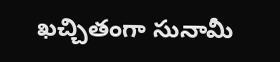ఖచ్చితంగా సునామీ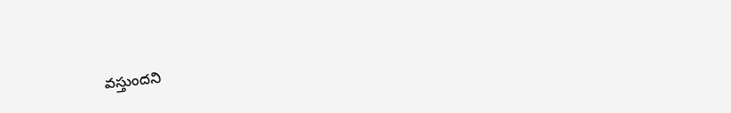వస్తుందని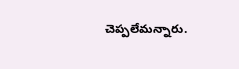చెప్పలేమన్నారు.